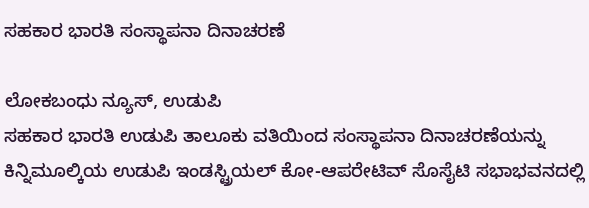ಸಹಕಾರ ಭಾರತಿ ಸಂಸ್ಥಾಪನಾ ದಿನಾಚರಣೆ

ಲೋಕಬಂಧು ನ್ಯೂಸ್, ಉಡುಪಿ
ಸಹಕಾರ ಭಾರತಿ ಉಡುಪಿ ತಾಲೂಕು ವತಿಯಿಂದ ಸಂಸ್ಥಾಪನಾ ದಿನಾಚರಣೆಯನ್ನು ಕಿನ್ನಿಮೂಲ್ಕಿಯ ಉಡುಪಿ ಇಂಡಸ್ಟ್ರಿಯಲ್ ಕೋ-ಆಪರೇಟಿವ್ ಸೊಸೈಟಿ ಸಭಾಭವನದಲ್ಲಿ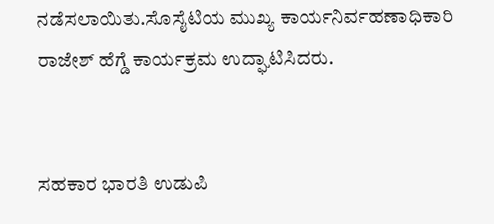ನಡೆಸಲಾಯಿತು.ಸೊಸೈಟಿಯ ಮುಖ್ಯ ಕಾರ್ಯನಿರ್ವಹಣಾಧಿಕಾರಿ ರಾಜೇಶ್ ಹೆಗ್ಡೆ ಕಾರ್ಯಕ್ರಮ ಉದ್ಘಾಟಿಸಿದರು.


ಸಹಕಾರ ಭಾರತಿ ಉಡುಪಿ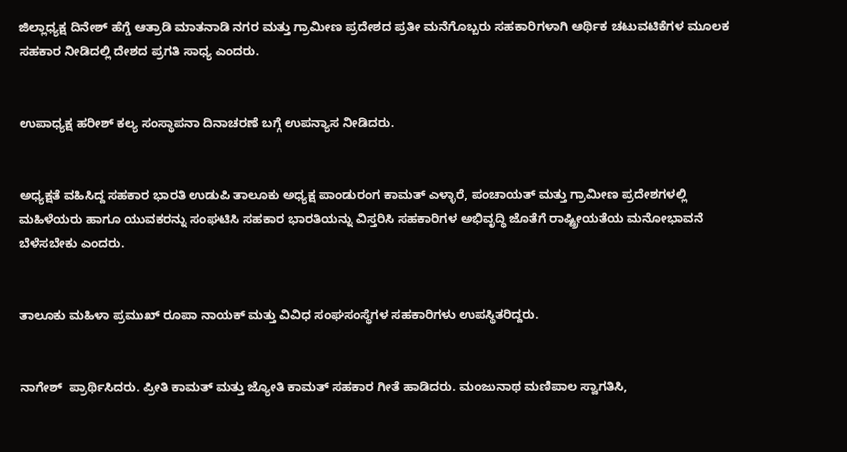ಜಿಲ್ಲಾಧ್ಯಕ್ಷ ದಿನೇಶ್ ಹೆಗ್ಡೆ ಆತ್ರಾಡಿ ಮಾತನಾಡಿ ನಗರ ಮತ್ತು ಗ್ರಾಮೀಣ ಪ್ರದೇಶದ ಪ್ರತೀ ಮನೆಗೊಬ್ಬರು ಸಹಕಾರಿಗಳಾಗಿ ಆರ್ಥಿಕ ಚಟುವಟಿಕೆಗಳ ಮೂಲಕ ಸಹಕಾರ ನೀಡಿದಲ್ಲಿ ದೇಶದ ಪ್ರಗತಿ ಸಾಧ್ಯ ಎಂದರು.


ಉಪಾಧ್ಯಕ್ಷ ಹರೀಶ್ ಕಲ್ಯ ಸಂಸ್ಥಾಪನಾ ದಿನಾಚರಣೆ ಬಗ್ಗೆ ಉಪನ್ಯಾಸ ನೀಡಿದರು.


ಅಧ್ಯಕ್ಷತೆ ವಹಿಸಿದ್ದ ಸಹಕಾರ ಭಾರತಿ ಉಡುಪಿ ತಾಲೂಕು ಅಧ್ಯಕ್ಷ ಪಾಂಡುರಂಗ ಕಾಮತ್ ಎಳ್ಳಾರೆ, ಪಂಚಾಯತ್ ಮತ್ತು ಗ್ರಾಮೀಣ ಪ್ರದೇಶಗಳಲ್ಲಿ ಮಹಿಳೆಯರು ಹಾಗೂ ಯುವಕರನ್ನು ಸಂಘಟಿಸಿ ಸಹಕಾರ ಭಾರತಿಯನ್ನು ವಿಸ್ತರಿಸಿ ಸಹಕಾರಿಗಳ ಅಭಿವೃದ್ಧಿ ಜೊತೆಗೆ ರಾಷ್ಟ್ರೀಯತೆಯ ಮನೋಭಾವನೆ ಬೆಳೆಸಬೇಕು ಎಂದರು.


ತಾಲೂಕು ಮಹಿಳಾ ಪ್ರಮುಖ್ ರೂಪಾ ನಾಯಕ್ ಮತ್ತು ವಿವಿಧ ಸಂಘಸಂಸ್ಥೆಗಳ ಸಹಕಾರಿಗಳು ಉಪಸ್ಥಿತರಿದ್ದರು.


ನಾಗೇಶ್  ಪ್ರಾರ್ಥಿಸಿದರು. ಪ್ರೀತಿ ಕಾಮತ್ ಮತ್ತು ಜ್ಯೋತಿ ಕಾಮತ್ ಸಹಕಾರ ಗೀತೆ ಹಾಡಿದರು. ಮಂಜುನಾಥ ಮಣಿಪಾಲ ಸ್ವಾಗತಿಸಿ,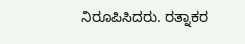ನಿರೂಪಿಸಿದರು. ರತ್ನಾಕರ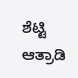ಶೆಟ್ಟಿ ಆತ್ರಾಡಿ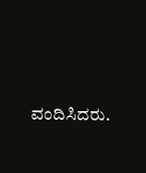ವಂದಿಸಿದರು.